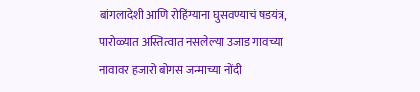बांगलादेशी आणि रोहिंग्याना घुसवण्याचं षडयंत्र, पारोळ्यात अस्तित्वात नसलेल्या उजाड गावच्या नावावर हजारो बोगस जन्माच्या नोंदी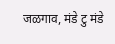जळगाव, मंडे टु मंडे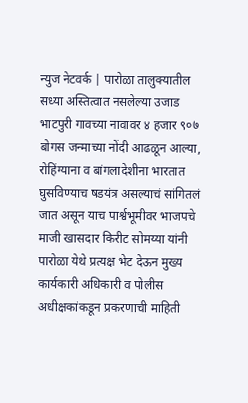न्युज नेटवर्क | पारोळा तालुक्यातील सध्या अस्तित्वात नसलेल्या उजाड भाटपुरी गावच्या नावावर ४ हजार ९०७ बोगस जन्माच्या नोंदी आढळून आल्या, रोहिंग्याना व बांगलादेशीना भारतात घुसविण्याच षडयंत्र असल्याचं सांगितलं जात असून याच पार्श्वभूमीवर भाजपचे माजी खासदार किरीट सोमय्या यांनी पारोळा येथे प्रत्यक्ष भेट देऊन मुख्य कार्यकारी अधिकारी व पोलीस अधीक्षकांकडून प्रकरणाची माहिती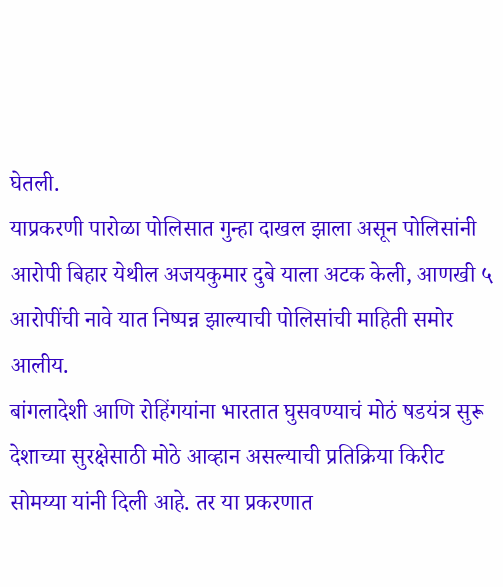घेतली.
याप्रकरणी पारोळा पोलिसात गुन्हा दाखल झाला असून पोलिसांनी आरोपी बिहार येथील अजयकुमार दुबे याला अटक केली, आणखी ५ आरोपींची नावे यात निष्पन्न झाल्याची पोलिसांची माहिती समोर आलीय.
बांगलादेशी आणि रोहिंगयांना भारतात घुसवण्याचं मोठं षडयंत्र सुरू देशाच्या सुरक्षेसाठी मोठे आव्हान असल्याची प्रतिक्रिया किरीट सोमय्या यांनी दिली आहे. तर या प्रकरणात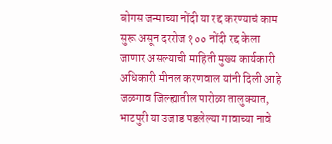बोगस जन्माच्या नोंदी या रद्द करण्याचं काम सुरू असून दररोज १०० नोंदी रद्द केला जाणार असल्याची माहिती मुख्य कार्यकारी अधिकारी मीनल करणवाल यांनी दिली आहे
जळगाव जिल्ह्यातील पारोळा तालुक्यात, भाटपुरी या उजाड पडलेल्या गावाच्या नावे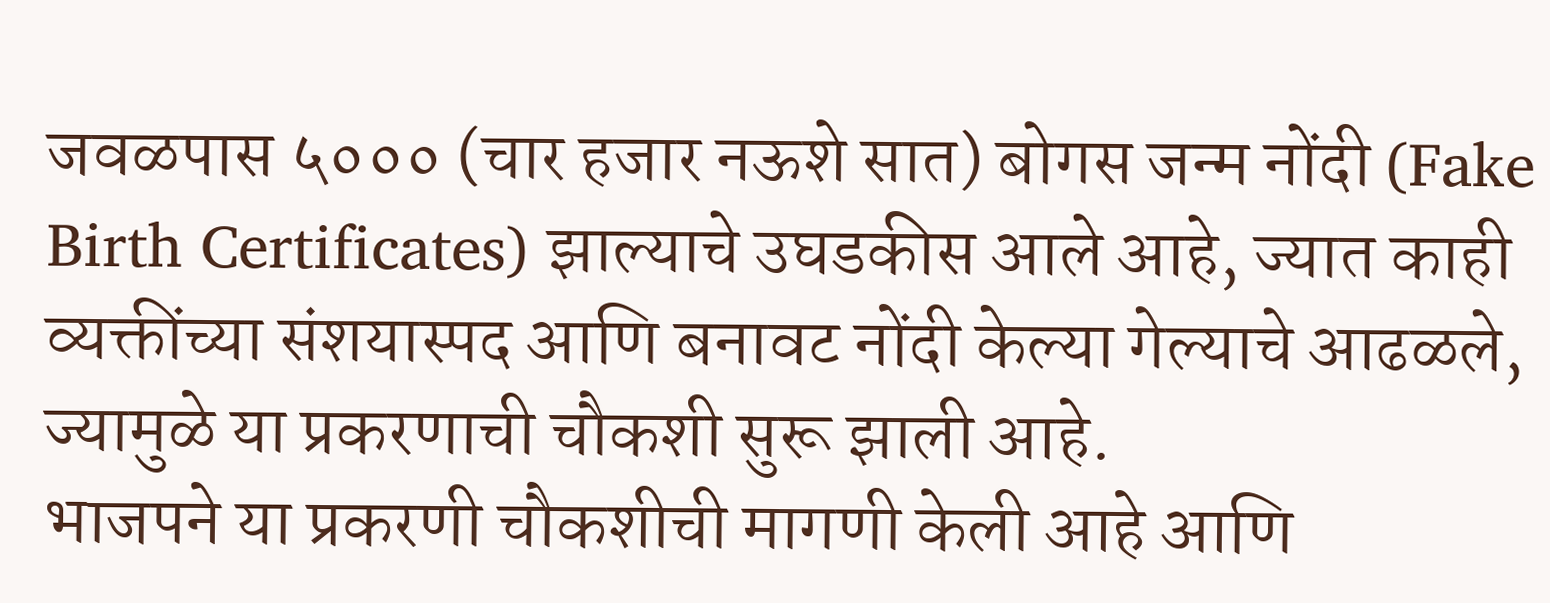जवळपास ५००० (चार हजार नऊशे सात) बोगस जन्म नोंदी (Fake Birth Certificates) झाल्याचे उघडकीस आले आहे, ज्यात काही व्यक्तींच्या संशयास्पद आणि बनावट नोंदी केल्या गेल्याचे आढळले, ज्यामुळे या प्रकरणाची चौकशी सुरू झाली आहे.
भाजपने या प्रकरणी चौकशीची मागणी केली आहे आणि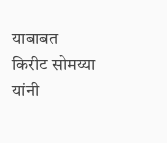याबाबत किरीट सोमय्या यांनी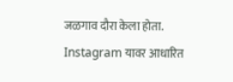जळगाव दौरा केला होता. Instagram यावर आधारित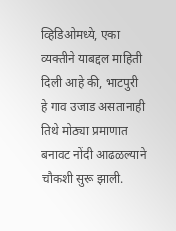व्हिडिओमध्ये, एका व्यक्तीने याबद्दल माहिती दिली आहे की, भाटपुरी हे गाव उजाड असतानाही तिथे मोठ्या प्रमाणात बनावट नोंदी आढळल्याने चौकशी सुरू झाली.